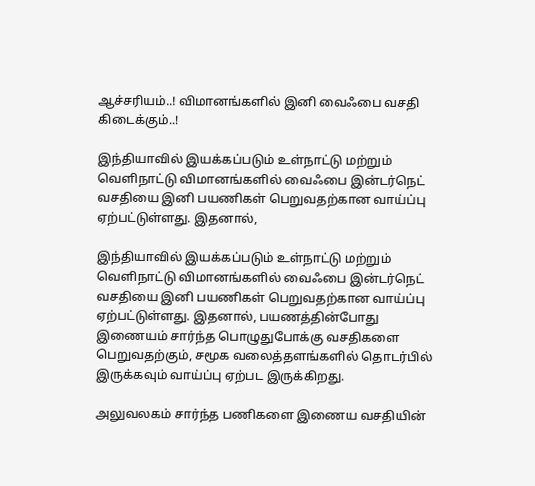ஆச்சரியம்..! விமானங்களில் இனி வைஃபை வசதி கிடைக்கும்..!

இந்தியாவில் இயக்கப்படும் உள்நாட்டு மற்றும் வெளிநாட்டு விமானங்களில் வைஃபை இன்டர்நெட் வசதியை இனி பயணிகள் பெறுவதற்கான வாய்ப்பு ஏற்பட்டுள்ளது. இதனால்,

இந்தியாவில் இயக்கப்படும் உள்நாட்டு மற்றும் வெளிநாட்டு விமானங்களில் வைஃபை இன்டர்நெட் வசதியை இனி பயணிகள் பெறுவதற்கான வாய்ப்பு ஏற்பட்டுள்ளது. இதனால், பயணத்தின்போது இணையம் சார்ந்த பொழுதுபோக்கு வசதிகளை பெறுவதற்கும், சமூக வலைத்தளங்களில் தொடர்பில் இருக்கவும் வாய்ப்பு ஏற்பட இருக்கிறது.

அலுவலகம் சார்ந்த பணிகளை இணைய வசதியின்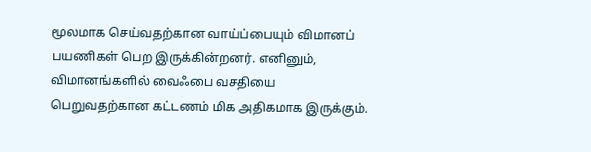மூலமாக செய்வதற்கான வாய்ப்பையும் விமானப் பயணிகள் பெற இருக்கின்றனர். எனினும், விமானங்களில் வைஃபை வசதியை பெறுவதற்கான கட்டணம் மிக அதிகமாக இருக்கும்.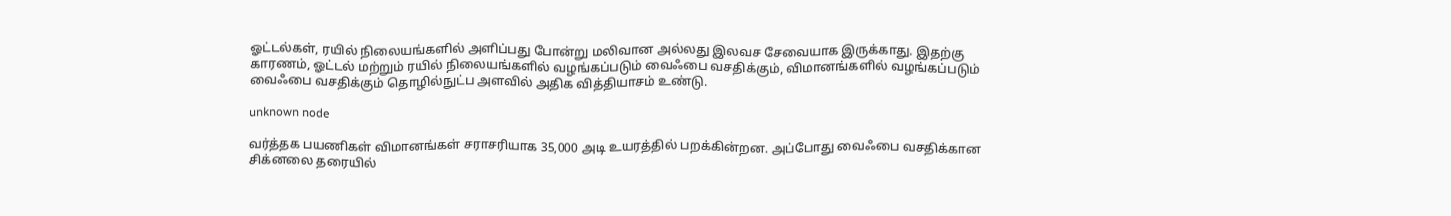ஓட்டல்கள், ரயில் நிலையங்களில் அளிப்பது போன்று மலிவான அல்லது இலவச சேவையாக இருக்காது. இதற்கு காரணம், ஓட்டல் மற்றும் ரயில் நிலையங்களில் வழங்கப்படும் வைஃபை வசதிக்கும், விமானங்களில் வழங்கப்படும் வைஃபை வசதிக்கும் தொழில்நுட்ப அளவில் அதிக வித்தியாசம் உண்டு.

unknown node

வர்த்தக பயணிகள் விமானங்கள் சராசரியாக 35,000 அடி உயரத்தில் பறக்கின்றன. அப்போது வைஃபை வசதிக்கான சிக்னலை தரையில்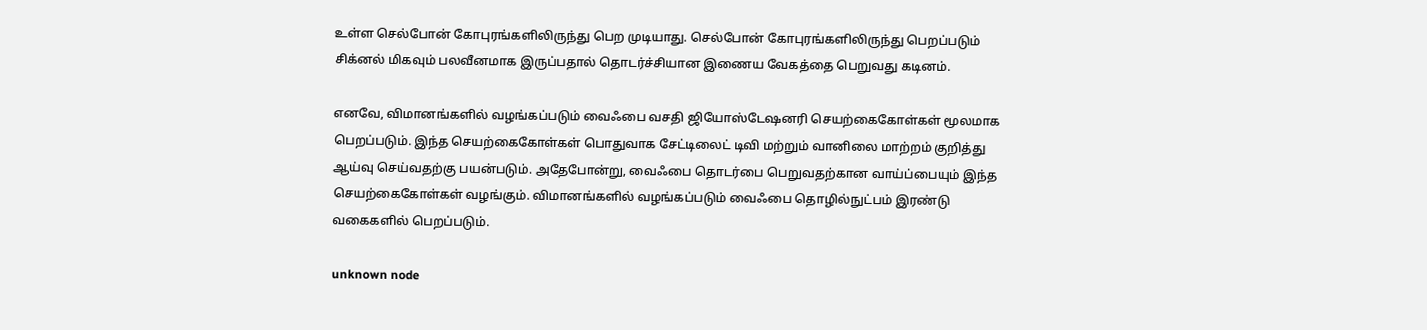உள்ள செல்போன் கோபுரங்களிலிருந்து பெற முடியாது. செல்போன் கோபுரங்களிலிருந்து பெறப்படும் சிக்னல் மிகவும் பலவீனமாக இருப்பதால் தொடர்ச்சியான இணைய வேகத்தை பெறுவது கடினம்.

எனவே, விமானங்களில் வழங்கப்படும் வைஃபை வசதி ஜியோஸ்டேஷனரி செயற்கைகோள்கள் மூலமாக பெறப்படும். இந்த செயற்கைகோள்கள் பொதுவாக சேட்டிலைட் டிவி மற்றும் வானிலை மாற்றம் குறித்து ஆய்வு செய்வதற்கு பயன்படும். அதேபோன்று, வைஃபை தொடர்பை பெறுவதற்கான வாய்ப்பையும் இந்த செயற்கைகோள்கள் வழங்கும். விமானங்களில் வழங்கப்படும் வைஃபை தொழில்நுட்பம் இரண்டு வகைகளில் பெறப்படும்.

unknown node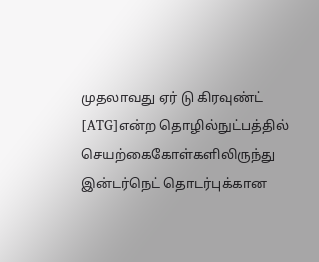முதலாவது ஏர் டு கிரவுண்ட் [ATG]என்ற தொழில்நுட்பத்தில் செயற்கைகோள்களிலிருந்து இன்டர்நெட் தொடர்புக்கான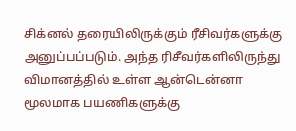சிக்னல் தரையிலிருக்கும் ரீசிவர்களுக்கு அனுப்பப்படும். அந்த ரிசீவர்களிலிருந்து விமானத்தில் உள்ள ஆன்டென்னா மூலமாக பயணிகளுக்கு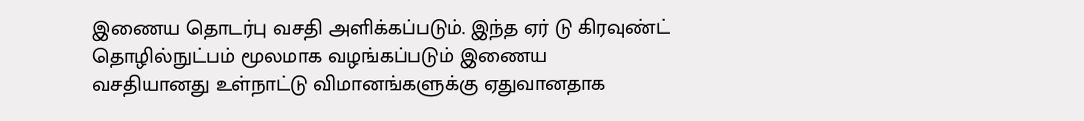இணைய தொடர்பு வசதி அளிக்கப்படும். இந்த ஏர் டு கிரவுண்ட் தொழில்நுட்பம் மூலமாக வழங்கப்படும் இணைய வசதியானது உள்நாட்டு விமானங்களுக்கு ஏதுவானதாக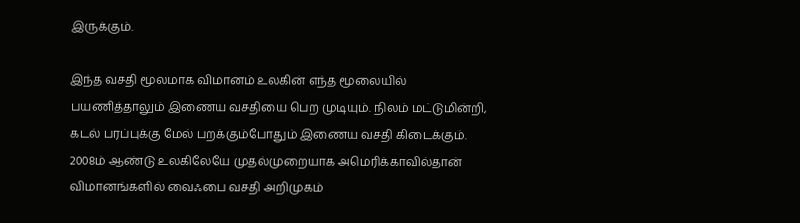இருக்கும்.

இந்த வசதி மூலமாக விமானம் உலகின் எந்த மூலையில் பயணித்தாலும் இணைய வசதியை பெற முடியும். நிலம் மட்டுமின்றி, கடல் பரப்புக்கு மேல் பறக்கும்போதும் இணைய வசதி கிடைக்கும். 2008ம் ஆண்டு உலகிலேயே முதல்முறையாக அமெரிக்காவில்தான் விமானங்களில் வைஃபை வசதி அறிமுகம்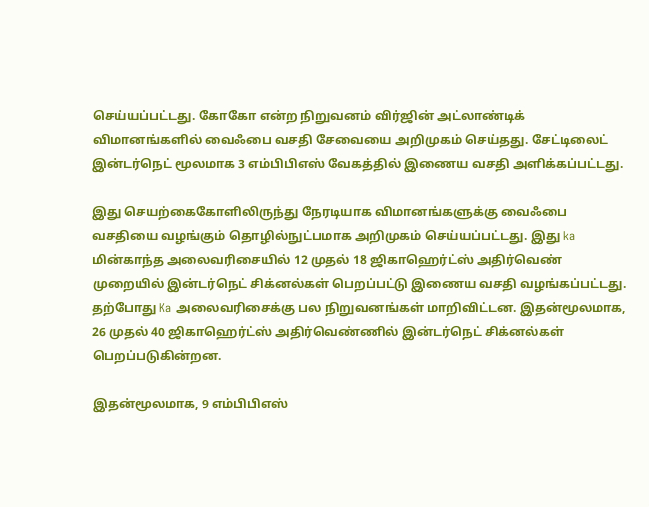செய்யப்பட்டது. கோகோ என்ற நிறுவனம் விர்ஜின் அட்லாண்டிக் விமானங்களில் வைஃபை வசதி சேவையை அறிமுகம் செய்தது. சேட்டிலைட் இன்டர்நெட் மூலமாக 3 எம்பிபிஎஸ் வேகத்தில் இணைய வசதி அளிக்கப்பட்டது.

இது செயற்கைகோளிலிருந்து நேரடியாக விமானங்களுக்கு வைஃபை வசதியை வழங்கும் தொழில்நுட்பமாக அறிமுகம் செய்யப்பட்டது. இது ka மின்காந்த அலைவரிசையில் 12 முதல் 18 ஜிகாஹெர்ட்ஸ் அதிர்வெண் முறையில் இன்டர்நெட் சிக்னல்கள் பெறப்பட்டு இணைய வசதி வழங்கப்பட்டது. தற்போது Ka அலைவரிசைக்கு பல நிறுவனங்கள் மாறிவிட்டன. இதன்மூலமாக, 26 முதல் 40 ஜிகாஹெர்ட்ஸ் அதிர்வெண்ணில் இன்டர்நெட் சிக்னல்கள் பெறப்படுகின்றன.

இதன்மூலமாக, 9 எம்பிபிஎஸ்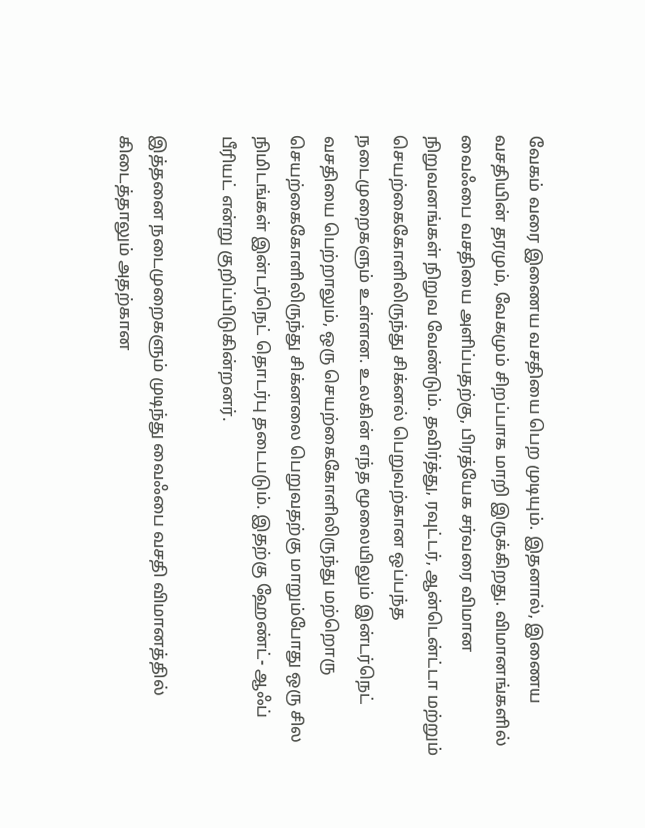வேகம் வரை இணைய வசதியை பெற முடியும். இதனால், இணைய வசதியின் தரமும், வேகமும் சிறப்பாக மாறி இருக்கிறது. விமானங்களில் வைஃபை வசதியை அளிப்பதற்கு, பிரத்யேக சர்வரை விமான நிறுவனங்கள் நிறுவ வேண்டும். தவிர்த்து, ரவுட்டர், ஆன்டென்ட்டா மற்றும் செயற்கைகோளிலிருந்து சிக்னல் பெறுவற்கான ஒப்பந்த நடைமுறைகளும் உள்ளன. உலகின் எந்த மூலையிலும் இன்டர்நெட் வசதியை பெற்றாலும், ஒரு செயற்கைகோளிலிருந்து மற்றொரு செயற்கைகோளிலிருந்து சிக்னலை பெறுவதற்கு மாறும்போது ஒரு சில நிமிடங்கள் இன்டர்நெட் தொடர்பு தடைபடும். இதற்கு ஹேண்ட்- ஆஃப் பீரியட் என்று குறிப்பிடுகின்றனர்.

இத்தனை நடைமுறைகளும் முடிந்து வைஃபை வசதி விமானத்தில் கிடைத்தாலும் அதற்கான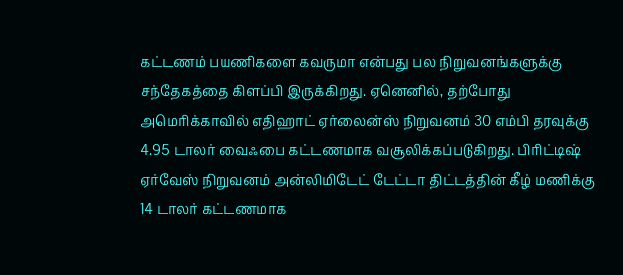கட்டணம் பயணிகளை கவருமா என்பது பல நிறுவனங்களுக்கு சந்தேகத்தை கிளப்பி இருக்கிறது. ஏனெனில், தற்போது அமெரிக்காவில் எதிஹாட் ஏர்லைன்ஸ் நிறுவனம் 30 எம்பி தரவுக்கு 4.95 டாலர் வைஃபை கட்டணமாக வசூலிக்கப்படுகிறது. பிரிட்டிஷ் ஏர்வேஸ் நிறுவனம் அன்லிமிடேட் டேட்டா திட்டத்தின் கீழ் மணிக்கு 14 டாலர் கட்டணமாக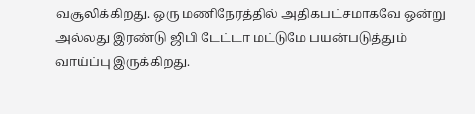வசூலிக்கிறது. ஒரு மணிநேரத்தில் அதிகபட்சமாகவே ஒன்று அல்லது இரண்டு ஜிபி டேட்டா மட்டுமே பயன்படுத்தும் வாய்ப்பு இருக்கிறது.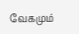வேகமும்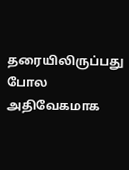தரையிலிருப்பது போல அதிவேகமாக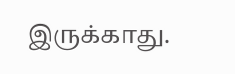இருக்காது.